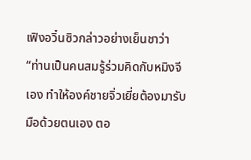เฟิงอวิ๋นซิวกล่าวอย่างเย็นชาว่า “ท่านเป็นคนสมรู้ร่วมคิดกับหมิงจีเอง ทำให้องค์ชายจิ่วเยี่ยต้องมารับมือด้วยตนเอง ตอ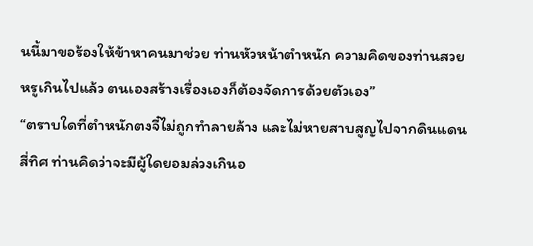นนี้มาขอร้องให้ข้าหาคนมาช่วย ท่านหัวหน้าตำหนัก ความคิดของท่านสวยหรูเกินไปแล้ว ตนเองสร้างเรื่องเองก็ต้องจัดการด้วยตัวเอง”
“ตราบใดที่ตำหนักตงจี๋ไม่ถูกทำลายล้าง และไม่หายสาบสูญไปจากดินแดนสี่ทิศ ท่านคิดว่าจะมีผู้ใดยอมล่วงเกินอ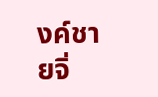งค์ชายจิ่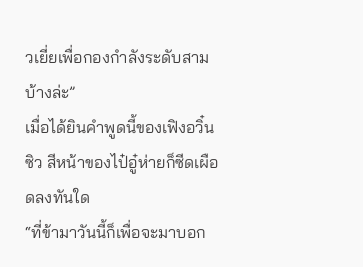วเยี่ยเพื่อกองกำลังระดับสามบ้างล่ะ”
เมื่อได้ยินคำพูดนี้ของเฟิงอวิ๋นซิว สีหน้าของไป๋อู๋ห่ายก็ซีดเผือดลงทันใด
“ที่ข้ามาวันนี้ก็เพื่อจะมาบอก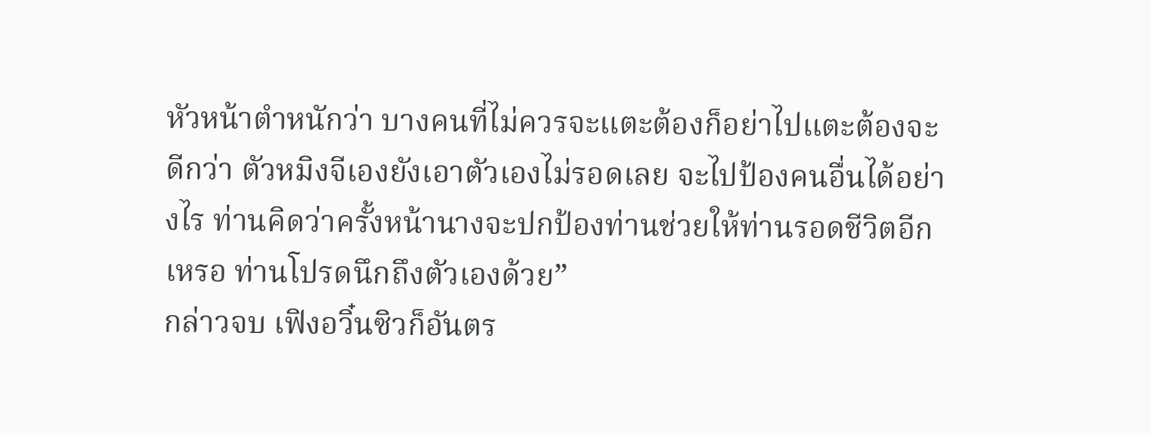หัวหน้าตำหนักว่า บางคนที่ไม่ควรจะแตะต้องก็อย่าไปแตะต้องจะดีกว่า ตัวหมิงจีเองยังเอาตัวเองไม่รอดเลย จะไปป้องคนอื่นได้อย่างไร ท่านคิดว่าครั้งหน้านางจะปกป้องท่านช่วยให้ท่านรอดชีวิตอีกเหรอ ท่านโปรดนึกถึงตัวเองด้วย”
กล่าวจบ เฟิงอวิ๋นซิวก็อันตร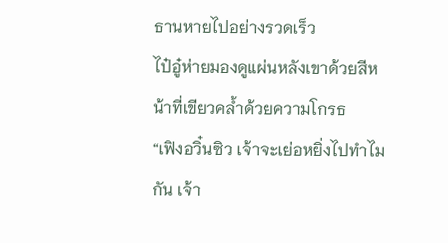ธานหายไปอย่างรวดเร็ว
ไป๋อู๋ห่ายมองดูแผ่นหลังเขาด้วยสีหน้าที่เขียวคล้ำด้วยความโกรธ
“เฟิงอวิ๋นซิว เจ้าจะเย่อหยิ่งไปทำไมกัน เจ้า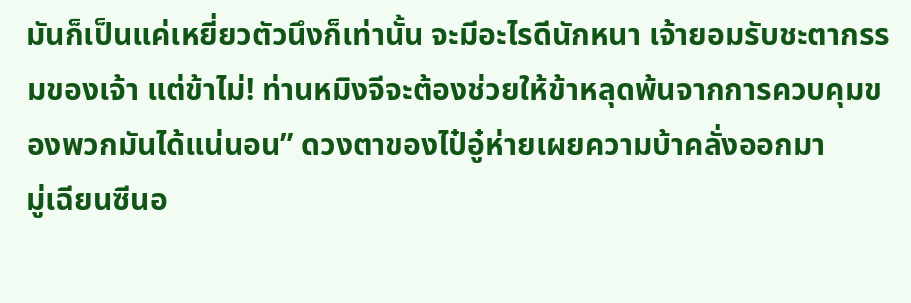มันก็เป็นแค่เหยี่ยวตัวนึงก็เท่านั้น จะมีอะไรดีนักหนา เจ้ายอมรับชะตากรรมของเจ้า แต่ข้าไม่! ท่านหมิงจีจะต้องช่วยให้ข้าหลุดพ้นจากการควบคุมของพวกมันได้แน่นอน” ดวงตาของไป๋อู๋ห่ายเผยความบ้าคลั่งออกมา
มู่เฉียนซีนอ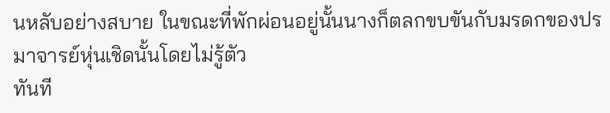นหลับอย่างสบาย ในขณะที่พักผ่อนอยู่นั้นนางก็ตลกขบขันกับมรดกของปรมาจารย์หุ่นเชิดนั้นโดยไม่รู้ตัว
ทันที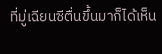ที่มู่เฉียนซีตื่นขึ้นมาก็ได้เห็น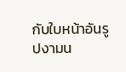กับใบหน้าอันรูปงามน